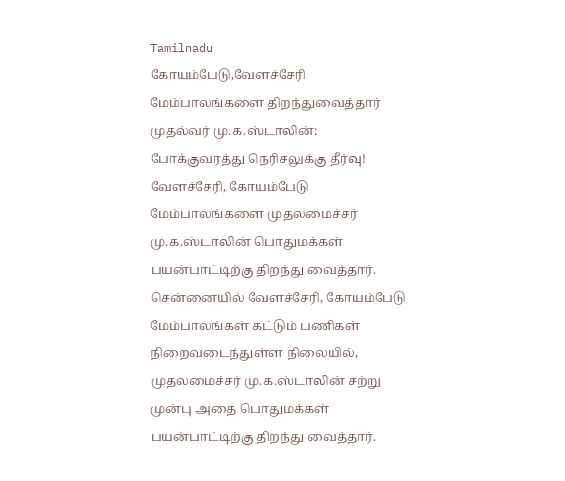Tamilnadu
கோயம்பேடு,வேளச்சேரி மேம்பாலங்களை திறந்துவைத்தார் முதல்வர் மு.க.ஸ்டாலின்: போக்குவரத்து நெரிசலுக்கு தீர்வு!
வேளச்சேரி, கோயம்பேடு மேம்பாலங்களை முதலமைச்சர் மு.க.ஸ்டாலின் பொதுமக்கள் பயன்பாட்டிற்கு திறந்து வைத்தார்.
சென்னையில் வேளச்சேரி, கோயம்பேடு மேம்பாலங்கள் கட்டும் பணிகள் நிறைவடைந்துள்ள நிலையில், முதலமைச்சர் மு.க.ஸ்டாலின் சற்று முன்பு அதை பொதுமக்கள் பயன்பாட்டிற்கு திறந்து வைத்தார்.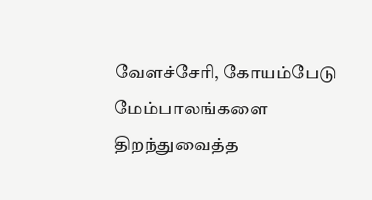வேளச்சேரி, கோயம்பேடு மேம்பாலங்களை திறந்துவைத்த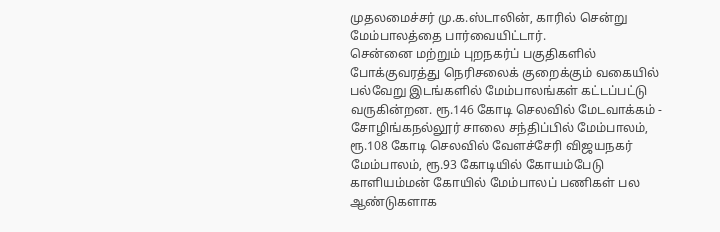முதலமைச்சர் மு.க.ஸ்டாலின், காரில் சென்று மேம்பாலத்தை பார்வையிட்டார்.
சென்னை மற்றும் புறநகர்ப் பகுதிகளில் போக்குவரத்து நெரிசலைக் குறைக்கும் வகையில் பல்வேறு இடங்களில் மேம்பாலங்கள் கட்டப்பட்டு வருகின்றன. ரூ.146 கோடி செலவில் மேடவாக்கம் - சோழிங்கநல்லூர் சாலை சந்திப்பில் மேம்பாலம், ரூ.108 கோடி செலவில் வேளச்சேரி விஜயநகர் மேம்பாலம், ரூ.93 கோடியில் கோயம்பேடு காளியம்மன் கோயில் மேம்பாலப் பணிகள் பல ஆண்டுகளாக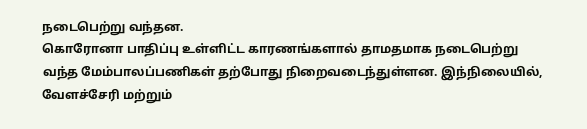நடைபெற்று வந்தன.
கொரோனா பாதிப்பு உள்ளிட்ட காரணங்களால் தாமதமாக நடைபெற்று வந்த மேம்பாலப்பணிகள் தற்போது நிறைவடைந்துள்ளன. இந்நிலையில், வேளச்சேரி மற்றும்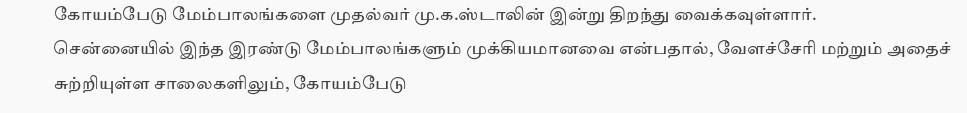கோயம்பேடு மேம்பாலங்களை முதல்வர் மு.க.ஸ்டாலின் இன்று திறந்து வைக்கவுள்ளார்.
சென்னையில் இந்த இரண்டு மேம்பாலங்களும் முக்கியமானவை என்பதால், வேளச்சேரி மற்றும் அதைச் சுற்றியுள்ள சாலைகளிலும், கோயம்பேடு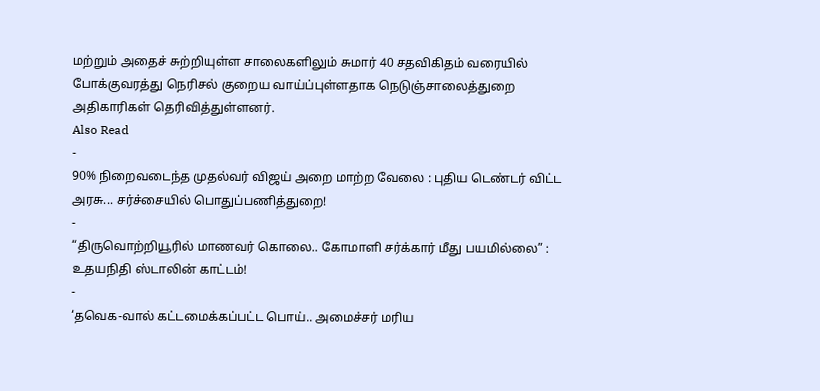மற்றும் அதைச் சுற்றியுள்ள சாலைகளிலும் சுமார் 40 சதவிகிதம் வரையில் போக்குவரத்து நெரிசல் குறைய வாய்ப்புள்ளதாக நெடுஞ்சாலைத்துறை அதிகாரிகள் தெரிவித்துள்ளனர்.
Also Read
-
90% நிறைவடைந்த முதல்வர் விஜய் அறை மாற்ற வேலை : புதிய டெண்டர் விட்ட அரசு... சர்ச்சையில் பொதுப்பணித்துறை!
-
“திருவொற்றியூரில் மாணவர் கொலை.. கோமாளி சர்க்கார் மீது பயமில்லை” : உதயநிதி ஸ்டாலின் காட்டம்!
-
‘தவெக-வால் கட்டமைக்கப்பட்ட பொய்.. அமைச்சர் மரிய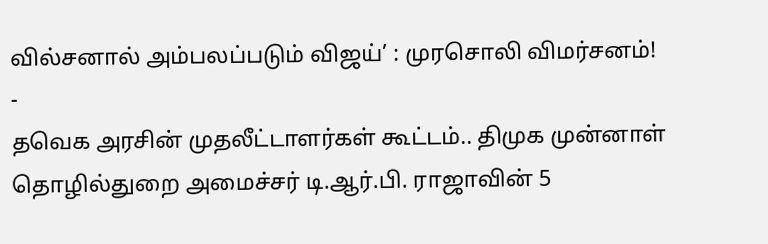வில்சனால் அம்பலப்படும் விஜய்’ : முரசொலி விமர்சனம்!
-
தவெக அரசின் முதலீட்டாளர்கள் கூட்டம்.. திமுக முன்னாள் தொழில்துறை அமைச்சர் டி.ஆர்.பி. ராஜாவின் 5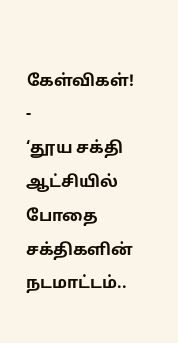கேள்விகள்!
-
‘தூய சக்தி ஆட்சியில் போதை சக்திகளின் நடமாட்டம்..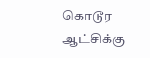கொடூர ஆட்சிக்கு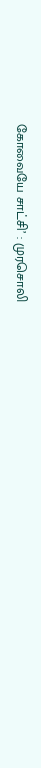கோவையே சாட்சி’ : முரசொலி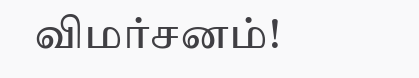விமர்சனம்!